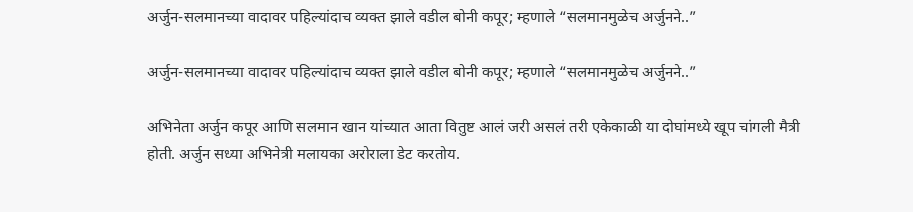अर्जुन-सलमानच्या वादावर पहिल्यांदाच व्यक्त झाले वडील बोनी कपूर; म्हणाले “सलमानमुळेच अर्जुनने..”

अर्जुन-सलमानच्या वादावर पहिल्यांदाच व्यक्त झाले वडील बोनी कपूर; म्हणाले “सलमानमुळेच अर्जुनने..”

अभिनेता अर्जुन कपूर आणि सलमान खान यांच्यात आता वितुष्ट आलं जरी असलं तरी एकेकाळी या दोघांमध्ये खूप चांगली मैत्री होती. अर्जुन सध्या अभिनेत्री मलायका अरोराला डेट करतोय.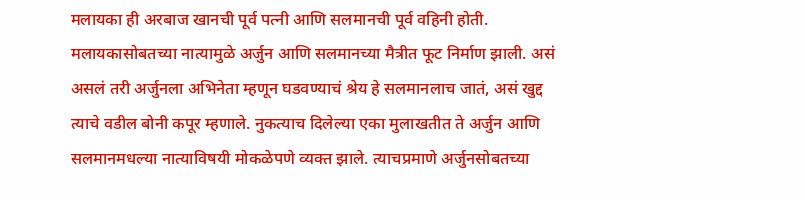मलायका ही अरबाज खानची पूर्व पत्नी आणि सलमानची पूर्व वहिनी होती. मलायकासोबतच्या नात्यामुळे अर्जुन आणि सलमानच्या मैत्रीत फूट निर्माण झाली. असं असलं तरी अर्जुनला अभिनेता म्हणून घडवण्याचं श्रेय हे सलमानलाच जातं, असं खुद्द त्याचे वडील बोनी कपूर म्हणाले. नुकत्याच दिलेल्या एका मुलाखतीत ते अर्जुन आणि सलमानमधल्या नात्याविषयी मोकळेपणे व्यक्त झाले. त्याचप्रमाणे अर्जुनसोबतच्या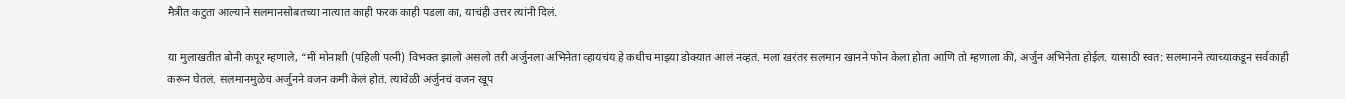मैत्रीत कटुता आल्याने सलमानसोबतच्या नात्यात काही फरक काही पडला का, याचंही उत्तर त्यांनी दिलं.

या मुलाखतीत बोनी कपूर म्हणाले, “मी मोनाशी (पहिली पत्नी) विभक्त झालो असलो तरी अर्जुनला अभिनेता व्हायचंय हे कधीच माझ्या डोक्यात आलं नव्हतं. मला खरंतर सलमान खानने फोन केला होता आणि तो म्हणाला की, अर्जुन अभिनेता होईल. यासाठी स्वत: सलमानने त्याच्याकडून सर्वकाही करून घेतलं. सलमानमुळेच अर्जुनने वजन कमी केलं होतं. त्यावेळी अर्जुनचं वजन खूप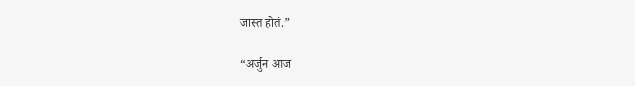जास्त होतं.”

“अर्जुन आज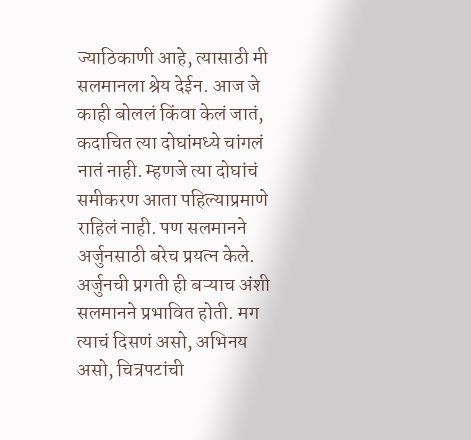ज्याठिकाणी आहे, त्यासाठी मी सलमानला श्रेय देईन. आज जे काही बोललं किंवा केलं जातं, कदाचित त्या दोघांमध्ये चांगलं नातं नाही. म्हणजे त्या दोघांचं समीकरण आता पहिल्याप्रमाणे राहिलं नाही. पण सलमानने अर्जुनसाठी बरेच प्रयत्न केले. अर्जुनची प्रगती ही बऱ्याच अंशी सलमानने प्रभावित होती. मग त्याचं दिसणं असो, अभिनय असो, चित्रपटांची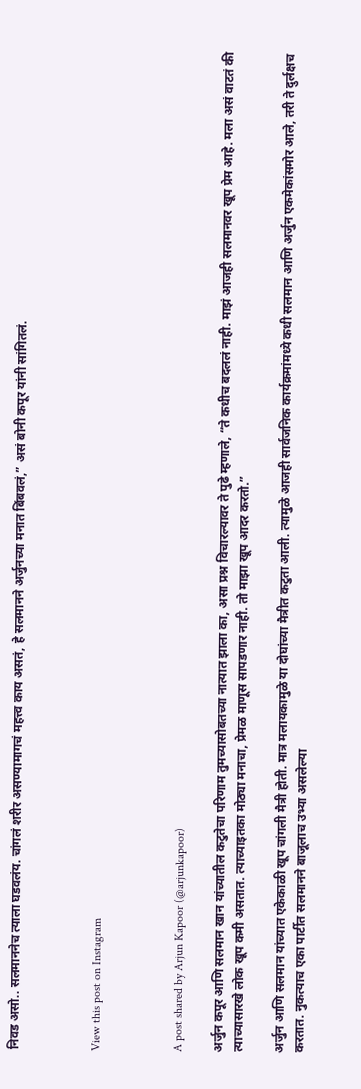निवड असो.. सलमाननेच त्याला घडवलंय. चांगलं शरीर असण्यामागचं महत्त्व काय असतं, हे सलमानने अर्जुनच्या मनात बिंबवलं,” असं बोनी कपूर यांनी सांगितलं.



View this post on Instagram



A post shared by Arjun Kapoor (@arjunkapoor)

अर्जुन कपूर आणि सलमान खान यांच्यातील कटुतेचा परिणाम तुमच्यासोबतच्या नात्यात झाला का, असा प्रश्न विचारल्यावर ते पुढे म्हणाले, “ते कधीच बदललं नाही. माझं आजही सलमानवर खूप प्रेम आहे. मला असं वाटतं की त्याच्यासारखे लोक खूप कमी असतात. त्याच्याइतका मोठ्या मनाचा, प्रेमळ माणूस सापडणार नाही. तो माझा खूप आदर करतो.”

अर्जुन आणि सलमान यांच्यात एकेकाळी खूप चांगली मैत्री होती. मात्र मलायकामुळे या दोघांच्या मैत्रीत कटुता आली. त्यामुळे आजही सार्वजनिक कार्यक्रमांमध्ये कधी सलमान आणि अर्जुन एकमेकांसमोर आले, तरी ते दुर्लक्षच करतात. नुकत्याच एका पार्टीत सलमानने बाजूलाच उभ्या असलेल्या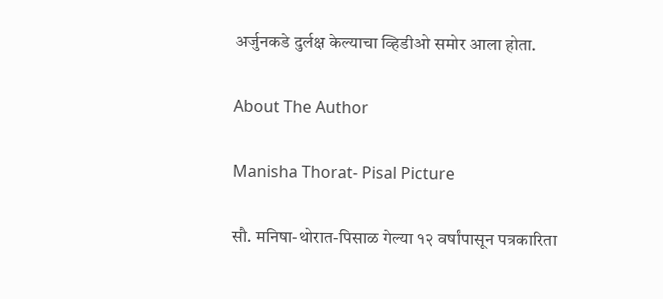अर्जुनकडे दुर्लक्ष केल्याचा व्हिडीओ समोर आला होता.

About The Author

Manisha Thorat- Pisal Picture

सौ. मनिषा-थोरात-पिसाळ गेल्या १२ वर्षांपासून पत्रकारिता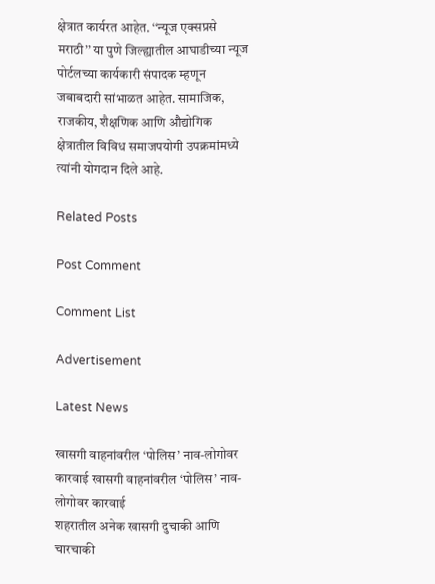क्षेत्रात कार्यरत आहेत. ‘‘न्यूज एक्सप्रसे मराठी’’ या पुणे जिल्ह्यातील आघाडीच्या न्यूज पोर्टलच्या कार्यकारी संपादक म्हणून जबाबदारी सांभाळत आहेत. सामाजिक, राजकीय, शैक्षणिक आणि औद्योगिक क्षेत्रातील विविध समाजपयोगी उपक्रमांमध्ये त्यांनी योगदान दिले आहे.

Related Posts

Post Comment

Comment List

Advertisement

Latest News

खासगी वाहनांवरील ‘पोलिस’ नाव-लोगोवर कारवाई खासगी वाहनांवरील ‘पोलिस’ नाव-लोगोवर कारवाई
शहरातील अनेक खासगी दुचाकी आणि चारचाकी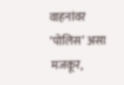वाहनांवर ‘पोलिस’ असा मजकूर,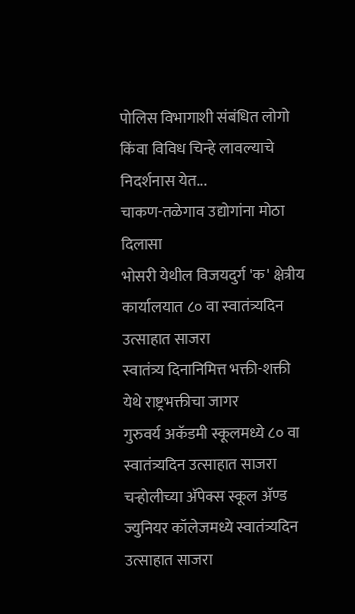पोलिस विभागाशी संबंधित लोगो किंवा विविध चिन्हे लावल्याचे निदर्शनास येत...
चाकण-तळेगाव उद्योगांना मोठा दिलासा
भोसरी येथील विजयदुर्ग 'क' क्षेत्रीय कार्यालयात ८० वा स्वातंत्र्यदिन उत्साहात साजरा
स्वातंत्र्य दिनानिमित्त भक्ती-शक्ती येथे राष्ट्रभक्तीचा जागर
गुरुवर्य अकॅडमी स्कूलमध्ये ८० वा स्वातंत्र्यदिन उत्साहात साजरा
चऱ्होलीच्या अ‍ॅपेक्स स्कूल अ‍ॅण्ड ज्युनियर कॉलेजमध्ये स्वातंत्र्यदिन उत्साहात साजरा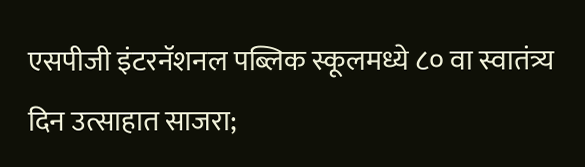एसपीजी इंटरनॅशनल पब्लिक स्कूलमध्ये ८० वा स्वातंत्र्य दिन उत्साहात साजरा;